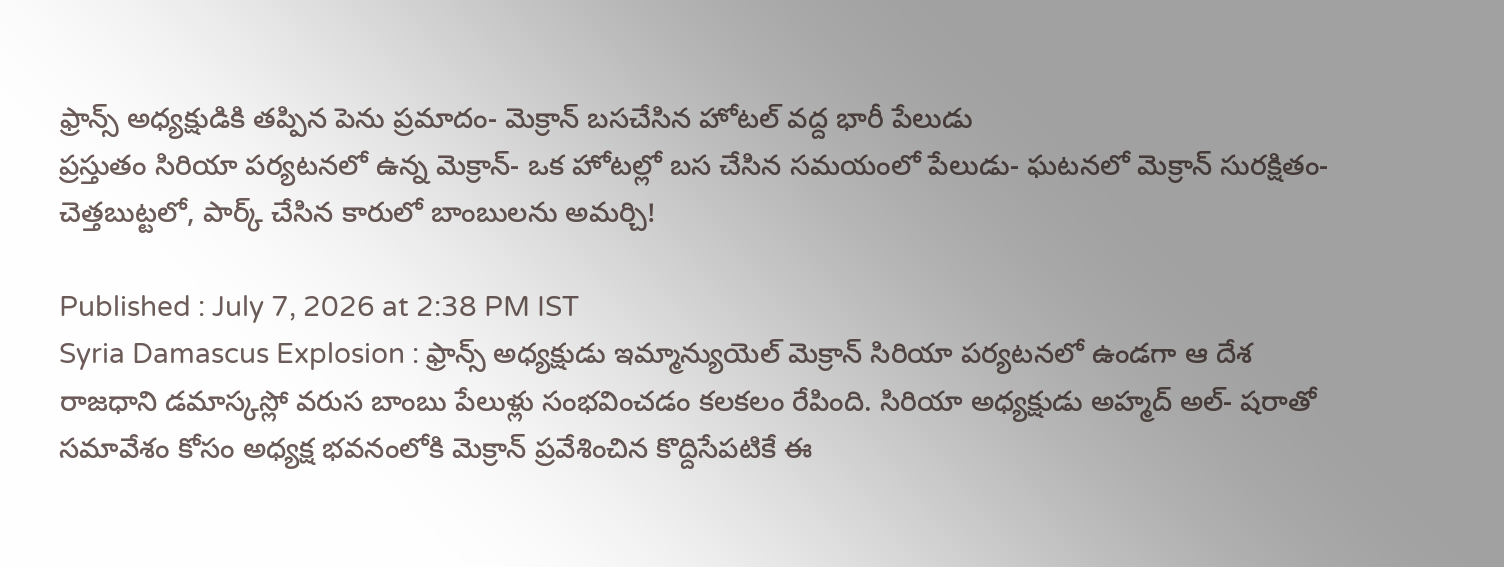ఫ్రాన్స్ అధ్యక్షుడికి తప్పిన పెను ప్రమాదం- మెక్రాన్ బసచేసిన హోటల్ వద్ద భారీ పేలుడు
ప్రస్తుతం సిరియా పర్యటనలో ఉన్న మెక్రాన్- ఒక హోటల్లో బస చేసిన సమయంలో పేలుడు- ఘటనలో మెక్రాన్ సురక్షితం- చెత్తబుట్టలో, పార్క్ చేసిన కారులో బాంబులను అమర్చి!

Published : July 7, 2026 at 2:38 PM IST
Syria Damascus Explosion : ఫ్రాన్స్ అధ్యక్షుడు ఇమ్మాన్యుయెల్ మెక్రాన్ సిరియా పర్యటనలో ఉండగా ఆ దేశ రాజధాని డమాస్కస్లో వరుస బాంబు పేలుళ్లు సంభవించడం కలకలం రేపింది. సిరియా అధ్యక్షుడు అహ్మద్ అల్- షరాతో సమావేశం కోసం అధ్యక్ష భవనంలోకి మెక్రాన్ ప్రవేశించిన కొద్దిసేపటికే ఈ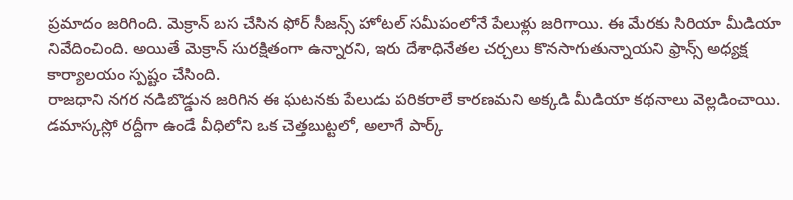ప్రమాదం జరిగింది. మెక్రాన్ బస చేసిన ఫోర్ సీజన్స్ హోటల్ సమీపంలోనే పేలుళ్లు జరిగాయి. ఈ మేరకు సిరియా మీడియా నివేదించింది. అయితే మెక్రాన్ సురక్షితంగా ఉన్నారని, ఇరు దేశాధినేతల చర్చలు కొనసాగుతున్నాయని ఫ్రాన్స్ అధ్యక్ష కార్యాలయం స్పష్టం చేసింది.
రాజధాని నగర నడిబొడ్డున జరిగిన ఈ ఘటనకు పేలుడు పరికరాలే కారణమని అక్కడి మీడియా కథనాలు వెల్లడించాయి. డమాస్కస్లో రద్దీగా ఉండే వీధిలోని ఒక చెత్తబుట్టలో, అలాగే పార్క్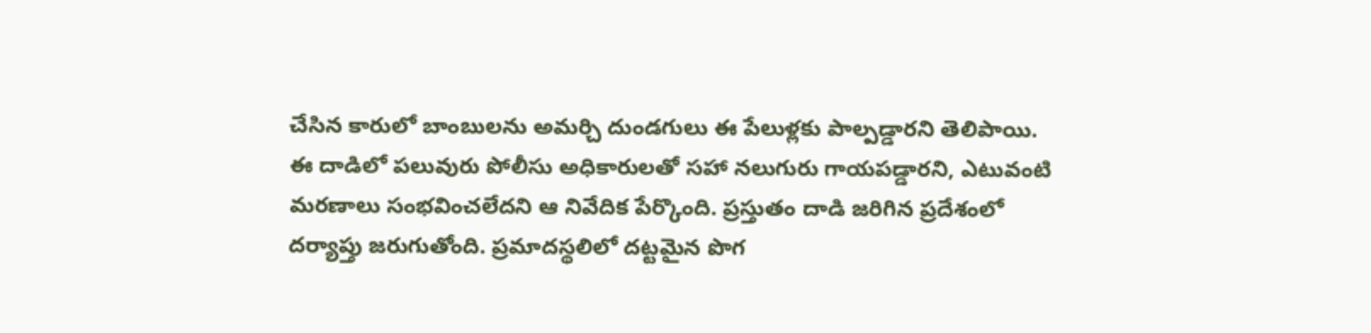చేసిన కారులో బాంబులను అమర్చి దుండగులు ఈ పేలుళ్లకు పాల్పడ్డారని తెలిపాయి. ఈ దాడిలో పలువురు పోలీసు అధికారులతో సహా నలుగురు గాయపడ్డారని, ఎటువంటి మరణాలు సంభవించలేదని ఆ నివేదిక పేర్కొంది. ప్రస్తుతం దాడి జరిగిన ప్రదేశంలో దర్యాప్తు జరుగుతోంది. ప్రమాదస్థలిలో దట్టమైన పొగ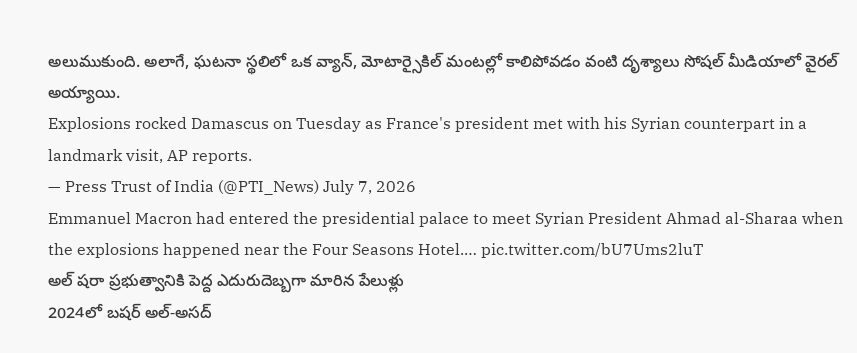అలుముకుంది. అలాగే, ఘటనా స్థలిలో ఒక వ్యాన్, మోటార్సైకిల్ మంటల్లో కాలిపోవడం వంటి దృశ్యాలు సోషల్ మీడియాలో వైరల్ అయ్యాయి.
Explosions rocked Damascus on Tuesday as France's president met with his Syrian counterpart in a landmark visit, AP reports.
— Press Trust of India (@PTI_News) July 7, 2026
Emmanuel Macron had entered the presidential palace to meet Syrian President Ahmad al-Sharaa when the explosions happened near the Four Seasons Hotel.… pic.twitter.com/bU7Ums2luT
అల్ షరా ప్రభుత్వానికి పెద్ద ఎదురుదెబ్బగా మారిన పేలుళ్లు
2024లో బషర్ అల్-అసద్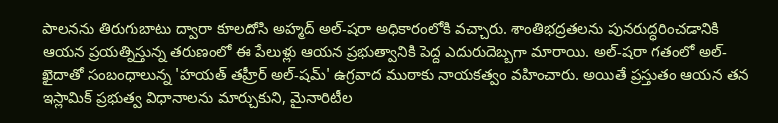పాలనను తిరుగుబాటు ద్వారా కూలదోసి అహ్మద్ అల్-షరా అధికారంలోకి వచ్చారు. శాంతిభద్రతలను పునరుద్ధరించడానికి ఆయన ప్రయత్నిస్తున్న తరుణంలో ఈ పేలుళ్లు ఆయన ప్రభుత్వానికి పెద్ద ఎదురుదెబ్బగా మారాయి. అల్-షరా గతంలో అల్-ఖైదాతో సంబంధాలున్న 'హయత్ తహ్రీర్ అల్-షమ్' ఉగ్రవాద ముఠాకు నాయకత్వం వహించారు. అయితే ప్రస్తుతం ఆయన తన ఇస్లామిక్ ప్రభుత్వ విధానాలను మార్చుకుని, మైనారిటీల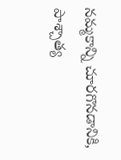నమ్మకాన్ని చూరగొనడానికి, పాశ్చాత్య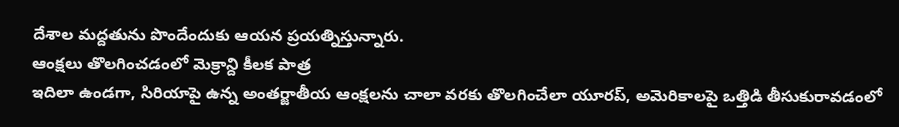దేశాల మద్దతును పొందేందుకు ఆయన ప్రయత్నిస్తున్నారు.
ఆంక్షలు తొలగించడంలో మెక్రాన్ది కీలక పాత్ర
ఇదిలా ఉండగా, సిరియాపై ఉన్న అంతర్జాతీయ ఆంక్షలను చాలా వరకు తొలగించేలా యూరప్, అమెరికాలపై ఒత్తిడి తీసుకురావడంలో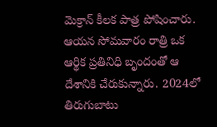మెక్రాన్ కీలక పాత్ర పోషించారు. ఆయన సోమవారం రాత్రి ఒక ఆర్థిక ప్రతినిధి బృందంతో ఆ దేశానికి చేరుకున్నారు. 2024లో తిరుగుబాటు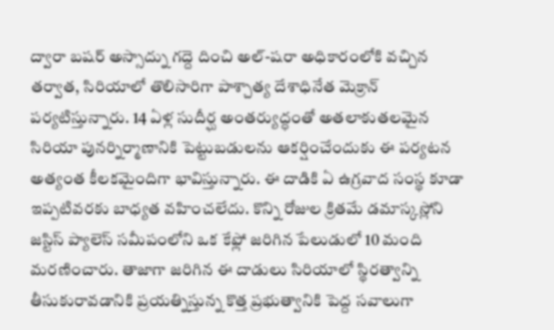ద్వారా బషర్ అస్సాద్ను గద్దె దించి అల్-షరా అధికారంలోకి వచ్చిన తర్వాత, సిరియాలో తొలిసారిగా పాశ్చాత్య దేశాధినేత మెక్రాన్ పర్యటిస్తున్నారు. 14 ఏళ్ల సుదీర్ఘ అంతర్యుద్ధంతో అతలాకుతలమైన సిరియా పునర్నిర్మాణానికి పెట్టుబడులను ఆకర్షించేందుకు ఈ పర్యటన అత్యంత కీలకమైందిగా భావిస్తున్నారు. ఈ దాడికి ఏ ఉగ్రవాద సంస్థ కూడా ఇప్పటివరకు బాధ్యత వహించలేదు. కొన్ని రోజుల క్రితమే డమాస్కస్లోని జస్టిస్ ప్యాలెస్ సమీపంలోని ఒక కేఫ్లో జరిగిన పేలుడులో 10 మంది మరణించారు. తాజాగా జరిగిన ఈ దాడులు సిరియాలో స్థిరత్వాన్ని తీసుకురావడానికి ప్రయత్నిస్తున్న కొత్త ప్రభుత్వానికి పెద్ద సవాలుగా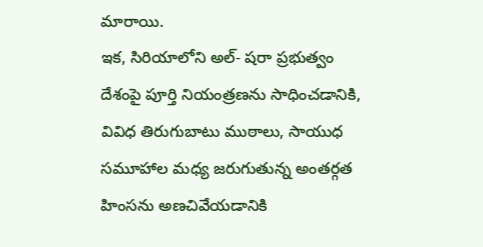మారాయి.
ఇక, సిరియాలోని అల్- షరా ప్రభుత్వం దేశంపై పూర్తి నియంత్రణను సాధించడానికి, వివిధ తిరుగుబాటు ముఠాలు, సాయుధ సమూహాల మధ్య జరుగుతున్న అంతర్గత హింసను అణచివేయడానికి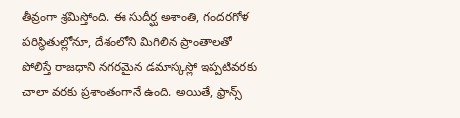తీవ్రంగా శ్రమిస్తోంది. ఈ సుదీర్ఘ అశాంతి, గందరగోళ పరిస్థితుల్లోనూ, దేశంలోని మిగిలిన ప్రాంతాలతో పోలిస్తే రాజధాని నగరమైన డమాస్కస్లో ఇప్పటివరకు చాలా వరకు ప్రశాంతంగానే ఉంది. అయితే, ఫ్రాన్స్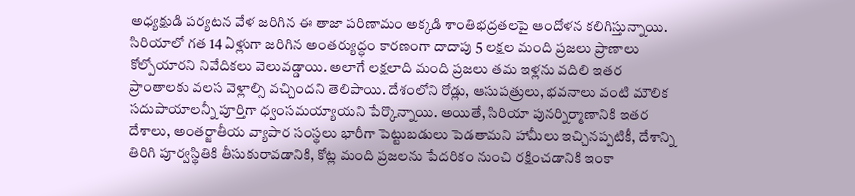అధ్యక్షుడి పర్యటన వేళ జరిగిన ఈ తాజా పరిణామం అక్కడి శాంతిభద్రతలపై ఆందోళన కలిగిస్తున్నాయి.
సిరియాలో గత 14 ఏళ్లుగా జరిగిన అంతర్యుద్ధం కారణంగా దాదాపు 5 లక్షల మంది ప్రజలు ప్రాణాలు కోల్పోయారని నివేదికలు వెలువడ్డాయి. అలాగే లక్షలాది మంది ప్రజలు తమ ఇళ్లను వదిలి ఇతర ప్రాంతాలకు వలస వెళ్లాల్సి వచ్చిందని తెలిపాయి. దేశంలోని రోడ్లు, ఆసుపత్రులు, భవనాలు వంటి మౌలిక సదుపాయాలన్నీ పూర్తిగా ధ్వంసమయ్యాయని పేర్కొన్నాయి. అయితే, సిరియా పునర్నిర్మాణానికి ఇతర దేశాలు, అంతర్జాతీయ వ్యాపార సంస్థలు భారీగా పెట్టుబడులు పెడతామని హామీలు ఇచ్చినప్పటికీ, దేశాన్ని తిరిగి పూర్వస్థితికి తీసుకురావడానికి, కోట్ల మంది ప్రజలను పేదరికం నుంచి రక్షించడానికి ఇంకా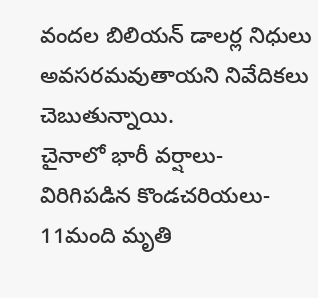వందల బిలియన్ డాలర్ల నిధులు అవసరమవుతాయని నివేదికలు చెబుతున్నాయి.
చైనాలో భారీ వర్షాలు- విరిగిపడిన కొండచరియలు- 11మంది మృతి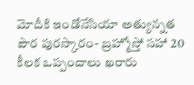మోదీకి ఇండోనేసియా అత్యున్నత పౌర పురస్కారం- బ్రహ్మోస్తో సహా 20 కీలక ఒప్పందాలు ఖరారు